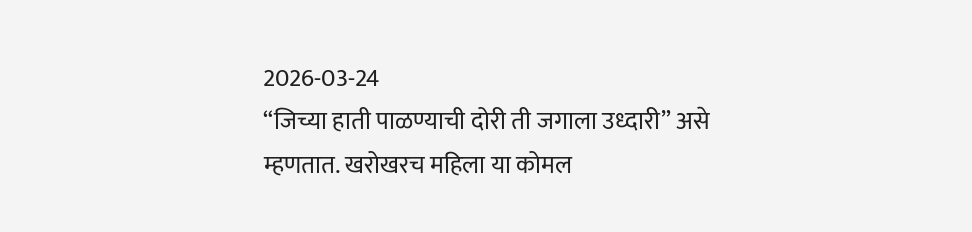2026-03-24
“जिच्या हाती पाळण्याची दोरी ती जगाला उध्दारी” असे म्हणतात. खरोखरच महिला या कोमल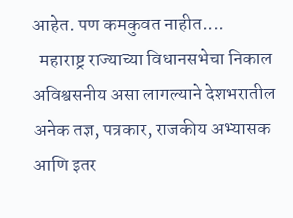आहेत. पण कमकुवत नाहीत....
  महाराष्ट्र राज्याच्या विधानसभेचा निकाल अविश्वसनीय असा लागल्याने देशभरातील अनेक तज्ञ, पत्रकार, राजकीय अभ्यासक आणि इतर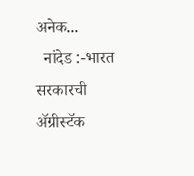अनेक...
  नांदेड :-भारत सरकारची ॲग्रीस्टॅक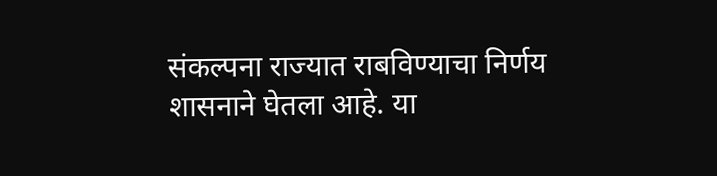संकल्पना राज्यात राबविण्याचा निर्णय शासनाने घेतला आहे. या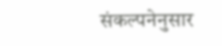संकल्पनेनुसार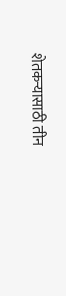शेतकऱ्यासाठी तीन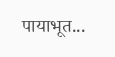पायाभूत...